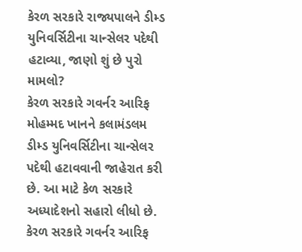કેરળ સરકારે રાજ્યપાલને ડીમ્ડ યુનિવર્સિટીના ચાન્સેલર પદેથી હટાવ્યા, જાણો શું છે પુરો મામલો?
કેરળ સરકારે ગવર્નર આરિફ મોહમ્મદ ખાનને કલામંડલમ ડીમ્ડ યુનિવર્સિટીના ચાન્સેલર પદેથી હટાવવાની જાહેરાત કરી છે. આ માટે કેળ સરકારે અધ્યાદેશનો સહારો લીધો છે.
કેરળ સરકારે ગવર્નર આરિફ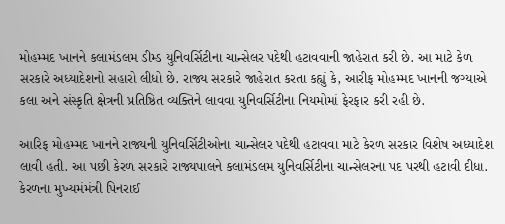મોહમ્મદ ખાનને કલામંડલમ ડીમ્ડ યુનિવર્સિટીના ચાન્સેલર પદેથી હટાવવાની જાહેરાત કરી છે. આ માટે કેળ સરકારે અધ્યાદેશનો સહારો લીધો છે. રાજ્ય સરકારે જાહેરાત કરતા કહ્યું કે, આરીફ મોહમ્મદ ખાનની જગ્યાએ કલા અને સંસ્કૃતિ ક્ષેત્રની પ્રતિષ્ઠિત વ્યક્તિને લાવવા યુનિવર્સિટીના નિયમોમાં ફેરફાર કરી રહી છે.

આરિફ મોહમ્મદ ખાનને રાજ્યની યુનિવર્સિટીઓના ચાન્સેલર પદેથી હટાવવા માટે કેરળ સરકાર વિશેષ અધ્યાદેશ લાવી હતી. આ પછી કેરળ સરકારે રાજ્યપાલને કલામંડલમ યુનિવર્સિટીના ચાન્સેલરના પદ પરથી હટાવી દીધા. કેરળના મુખ્યમંમંત્રી પિનરાઈ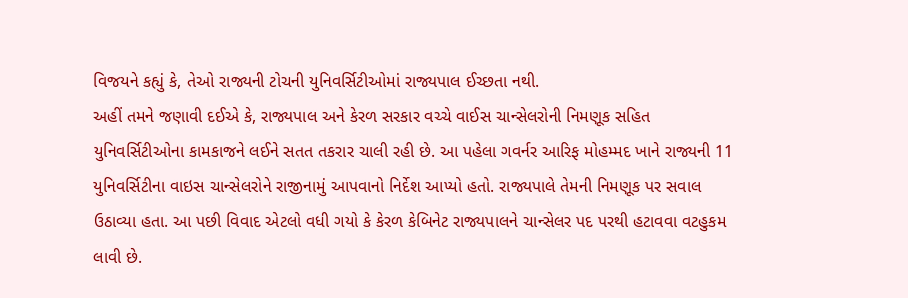વિજયને કહ્યું કે, તેઓ રાજ્યની ટોચની યુનિવર્સિટીઓમાં રાજ્યપાલ ઈચ્છતા નથી.
અહીં તમને જણાવી દઈએ કે, રાજ્યપાલ અને કેરળ સરકાર વચ્ચે વાઈસ ચાન્સેલરોની નિમણૂક સહિત યુનિવર્સિટીઓના કામકાજને લઈને સતત તકરાર ચાલી રહી છે. આ પહેલા ગવર્નર આરિફ મોહમ્મદ ખાને રાજ્યની 11 યુનિવર્સિટીના વાઇસ ચાન્સેલરોને રાજીનામું આપવાનો નિર્દેશ આપ્યો હતો. રાજ્યપાલે તેમની નિમણૂક પર સવાલ ઉઠાવ્યા હતા. આ પછી વિવાદ એટલો વધી ગયો કે કેરળ કેબિનેટ રાજ્યપાલને ચાન્સેલર પદ પરથી હટાવવા વટહુકમ લાવી છે.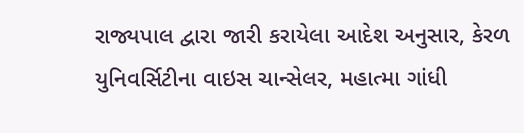રાજ્યપાલ દ્વારા જારી કરાયેલા આદેશ અનુસાર, કેરળ યુનિવર્સિટીના વાઇસ ચાન્સેલર, મહાત્મા ગાંધી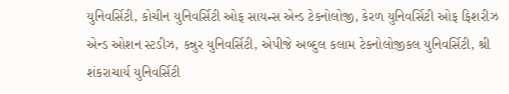યુનિવર્સિટી, કોચીન યુનિવર્સિટી ઓફ સાયન્સ એન્ડ ટેકનોલોજી, કેરળ યુનિવર્સિટી ઓફ ફિશરીઝ એન્ડ ઓશન સ્ટડીઝ, કન્નુર યુનિવર્સિટી, એપીજે અબ્દુલ કલામ ટેકનોલોજીકલ યુનિવર્સિટી, શ્રી શંકરાચાર્ય યુનિવર્સિટી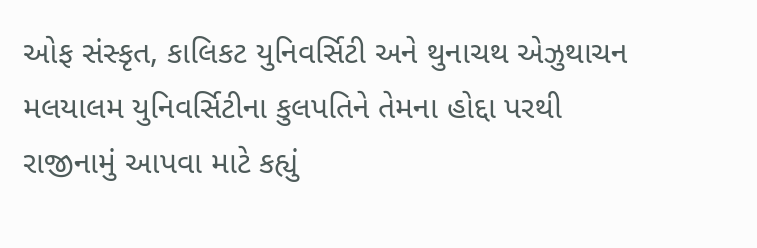ઓફ સંસ્કૃત, કાલિકટ યુનિવર્સિટી અને થુનાચથ એઝુથાચન મલયાલમ યુનિવર્સિટીના કુલપતિને તેમના હોદ્દા પરથી રાજીનામું આપવા માટે કહ્યું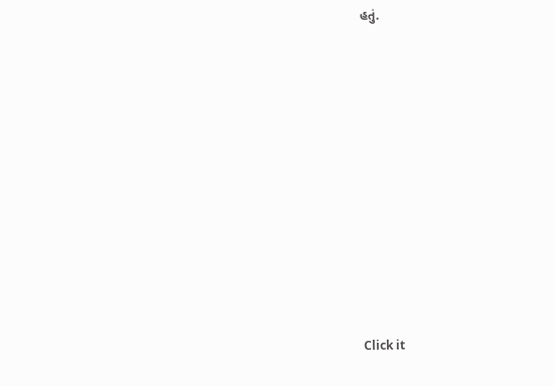હતું.












Click it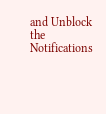and Unblock the Notifications